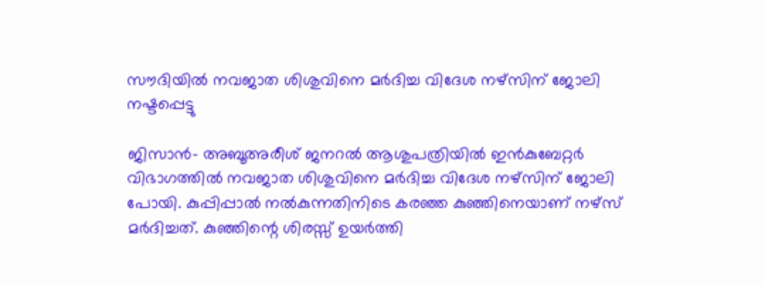സൗദിയില്‍ നവജാത ശിശുവിനെ മര്‍ദിച്ച വിദേശ നഴ്‌സിന് ജോലി നഷ്ടപ്പെട്ടു

ജിസാന്‍- അബൂഅരീശ് ജനറല്‍ ആശുപത്രിയില്‍ ഇന്‍കുബേറ്റര്‍ വിഭാഗത്തില്‍ നവജാത ശിശുവിനെ മര്‍ദിച്ച വിദേശ നഴ്‌സിന് ജോലി പോയി. കുപ്പിപ്പാല്‍ നല്‍കുന്നതിനിടെ കരഞ്ഞ കുഞ്ഞിനെയാണ് നഴ്‌സ് മര്‍ദിച്ചത്. കുഞ്ഞിന്റെ ശിരസ്സ് ഉയര്‍ത്തി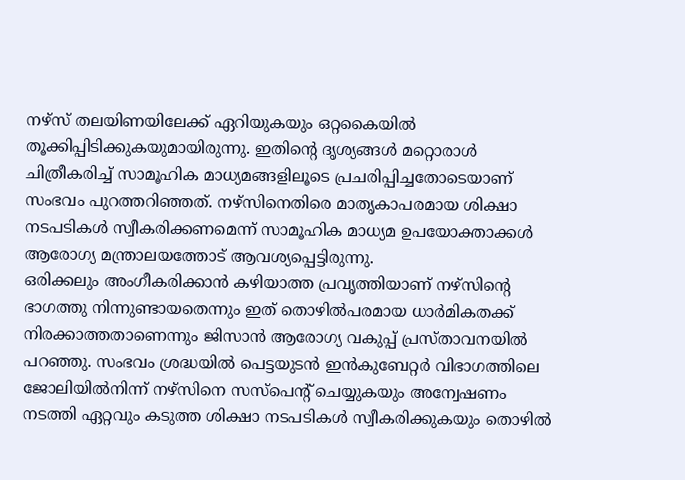നഴ്‌സ് തലയിണയിലേക്ക് ഏറിയുകയും ഒറ്റകൈയില്‍ തൂക്കിപ്പിടിക്കുകയുമായിരുന്നു. ഇതിന്റെ ദൃശ്യങ്ങള്‍ മറ്റൊരാള്‍ ചിത്രീകരിച്ച് സാമൂഹിക മാധ്യമങ്ങളിലൂടെ പ്രചരിപ്പിച്ചതോടെയാണ് സംഭവം പുറത്തറിഞ്ഞത്. നഴ്‌സിനെതിരെ മാതൃകാപരമായ ശിക്ഷാ നടപടികള്‍ സ്വീകരിക്കണമെന്ന് സാമൂഹിക മാധ്യമ ഉപയോക്താക്കള്‍ ആരോഗ്യ മന്ത്രാലയത്തോട് ആവശ്യപ്പെട്ടിരുന്നു.
ഒരിക്കലും അംഗീകരിക്കാന്‍ കഴിയാത്ത പ്രവൃത്തിയാണ് നഴ്‌സിന്റെ ഭാഗത്തു നിന്നുണ്ടായതെന്നും ഇത് തൊഴില്‍പരമായ ധാര്‍മികതക്ക് നിരക്കാത്തതാണെന്നും ജിസാന്‍ ആരോഗ്യ വകുപ്പ് പ്രസ്താവനയില്‍ പറഞ്ഞു. സംഭവം ശ്രദ്ധയില്‍ പെട്ടയുടന്‍ ഇന്‍കുബേറ്റര്‍ വിഭാഗത്തിലെ ജോലിയില്‍നിന്ന് നഴ്‌സിനെ സസ്‌പെന്റ് ചെയ്യുകയും അന്വേഷണം നടത്തി ഏറ്റവും കടുത്ത ശിക്ഷാ നടപടികള്‍ സ്വീകരിക്കുകയും തൊഴില്‍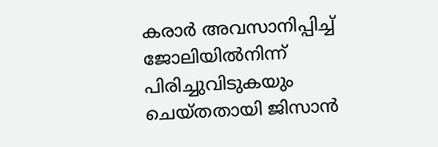കരാര്‍ അവസാനിപ്പിച്ച് ജോലിയില്‍നിന്ന് പിരിച്ചുവിടുകയും ചെയ്തതായി ജിസാന്‍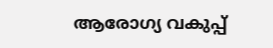ആരോഗ്യ വകുപ്പ്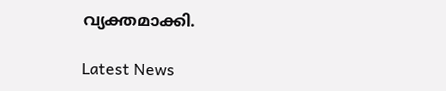വ്യക്തമാക്കി.

Latest News